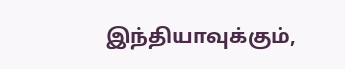இந்தியாவுக்கும்,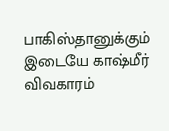பாகிஸ்தானுக்கும் இடையே காஷ்மீர் விவகாரம்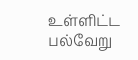உள்ளிட்ட பல்வேறு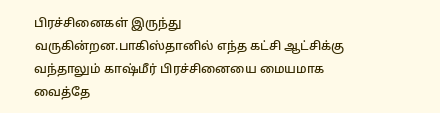பிரச்சினைகள் இருந்து வருகின்றன.பாகிஸ்தானில் எந்த கட்சி ஆட்சிக்கு வந்தாலும் காஷ்மீர் பிரச்சினையை மையமாக வைத்தே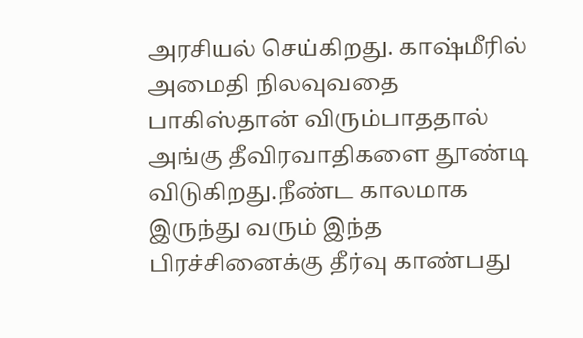அரசியல் செய்கிறது. காஷ்மீரில் அமைதி நிலவுவதை பாகிஸ்தான் விரும்பாததால் அங்கு தீவிரவாதிகளை தூண்டி விடுகிறது.நீண்ட காலமாக இருந்து வரும் இந்த பிரச்சினைக்கு தீர்வு காண்பது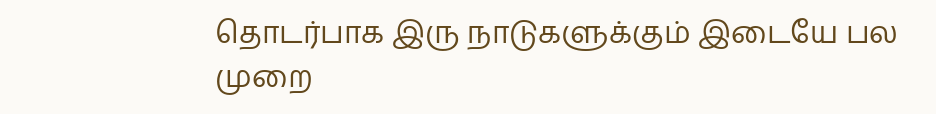தொடர்பாக இரு நாடுகளுக்கும் இடையே பல முறை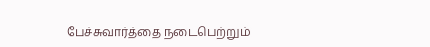பேச்சுவார்த்தை நடைபெற்றும்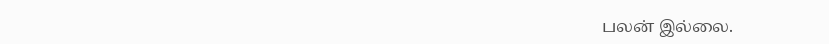பலன் இல்லை.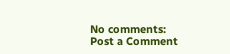No comments:
Post a Comment